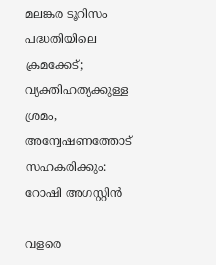മലങ്കര ടൂറിസം പദ്ധതിയിലെ ക്രമക്കേട്; വ്യക്തിഹത്യക്കുള്ള ശ്രമം, അന്വേഷണത്തോട് സഹകരിക്കും: റോഷി അഗസ്റ്റിന്‍

വളരെ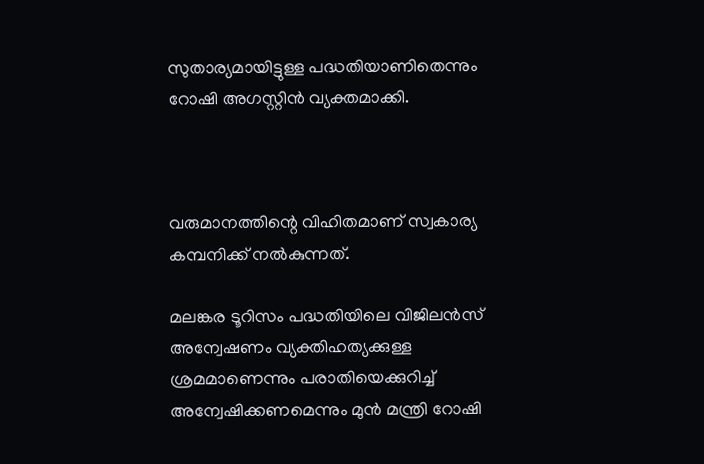സുതാര്യമായിട്ടുള്ള പദ്ധതിയാണിതെന്നും റോഷി അഗസ്റ്റിന്‍ വ്യക്തമാക്കി.



വരുമാനത്തിന്റെ വിഹിതമാണ് സ്വകാര്യ കമ്പനിക്ക് നല്‍കുന്നത്.

മലങ്കര ടൂറിസം പദ്ധതിയിലെ വിജിലന്‍സ് അന്വേഷണം വ്യക്തിഹത്യക്കുള്ള ശ്രമമാണെന്നും പരാതിയെക്കുറിച്ച് അന്വേഷിക്കണമെന്നും മുന്‍ മന്ത്രി റോഷി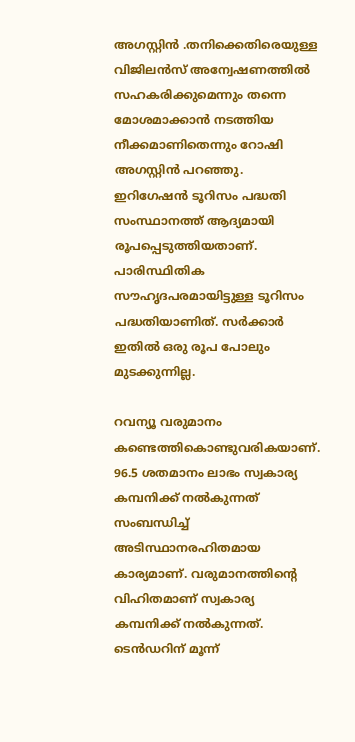അഗസ്റ്റിന്‍ .തനിക്കെതിരെയുള്ള വിജിലന്‍സ് അന്വേഷണത്തില്‍ സഹകരിക്കുമെന്നും തന്നെ മോശമാക്കാന്‍ നടത്തിയ നീക്കമാണിതെന്നും റോഷി അഗസ്റ്റിന്‍ പറഞ്ഞു.
ഇറിഗേഷന്‍ ടൂറിസം പദ്ധതി സംസ്ഥാനത്ത് ആദ്യമായി രൂപപ്പെടുത്തിയതാണ്. പാരിസ്ഥിതിക സൗഹൃദപരമായിട്ടുള്ള ടൂറിസം പദ്ധതിയാണിത്. സര്‍ക്കാര്‍ ഇതില്‍ ഒരു രൂപ പോലും മുടക്കുന്നില്ല.

റവന്യൂ വരുമാനം കണ്ടെത്തികൊണ്ടുവരികയാണ്. 96.5 ശതമാനം ലാഭം സ്വകാര്യ കമ്പനിക്ക് നല്‍കുന്നത് സംബന്ധിച്ച് അടിസ്ഥാനരഹിതമായ കാര്യമാണ്. വരുമാനത്തിന്റെ വിഹിതമാണ് സ്വകാര്യ കമ്പനിക്ക് നല്‍കുന്നത്. ടെന്‍ഡറിന് മൂന്ന്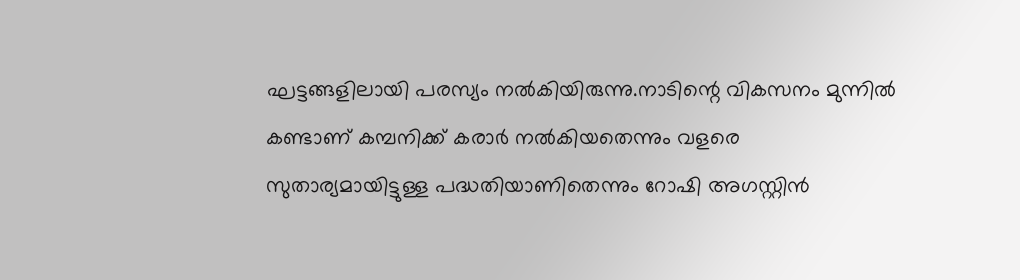ഘട്ടങ്ങളിലായി പരസ്യം നല്‍കിയിരുന്നു.നാടിന്റെ വികസനം മുന്നില്‍ കണ്ടാണ് കമ്പനിക്ക് കരാര്‍ നല്‍കിയതെന്നും വളരെ സുതാര്യമായിട്ടുള്ള പദ്ധതിയാണിതെന്നും റോഷി അഗസ്റ്റിന്‍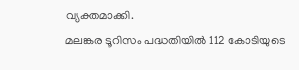വ്യക്തമാക്കി.
മലങ്കര ടൂറിസം പദ്ധതിയില്‍ 112 കോടിയുടെ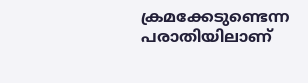ക്രമക്കേടുണ്ടെന്ന പരാതിയിലാണ്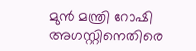മുന്‍ മന്ത്രി റോഷി അഗസ്റ്റിനെതിരെ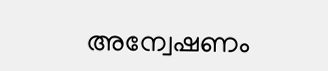അന്വേഷണം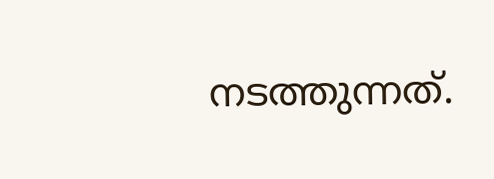നടത്തുന്നത്.